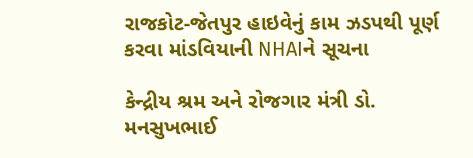રાજકોટ-જેતપુર હાઇવેનું કામ ઝડપથી પૂર્ણ કરવા માંડવિયાની NHAIને સૂચના

કેન્દ્રીય શ્રમ અને રોજગાર મંત્રી ડો. મનસુખભાઈ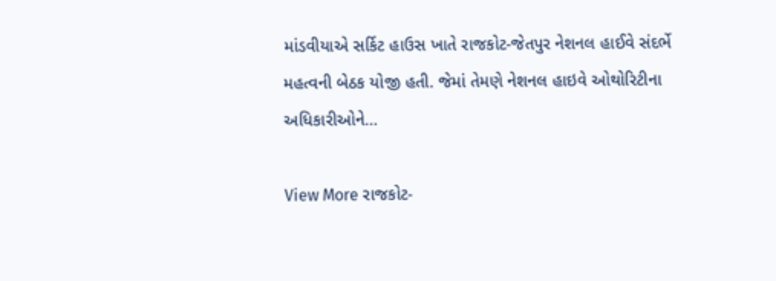માંડવીયાએ સર્કિટ હાઉસ ખાતે રાજકોટ-જેતપુર નેશનલ હાઈવે સંદર્ભે મહત્વની બેઠક યોજી હતી. જેમાં તેમણે નેશનલ હાઇવે ઓથોરિટીના અધિકારીઓને…

View More રાજકોટ-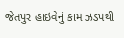જેતપુર હાઇવેનું કામ ઝડપથી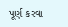પૂર્ણ કરવા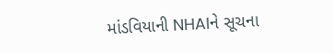માંડવિયાની NHAIને સૂચના